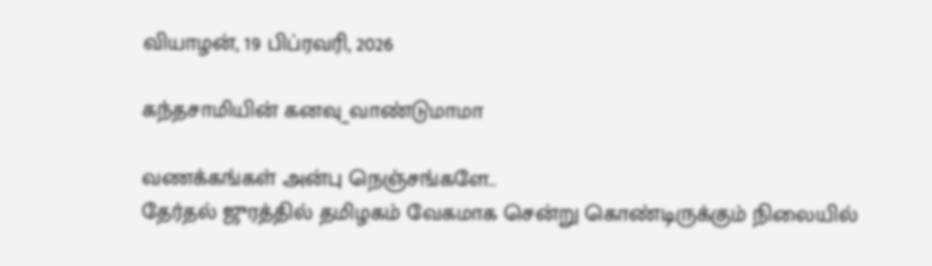வியாழன், 19 பிப்ரவரி, 2026

கந்தசாமியின் கனவு_வாண்டுமாமா

வணக்கங்கள் அன்பு நெஞ்சங்களே..
தேர்தல் ஜுரத்தில் தமிழகம் வேகமாக சென்று கொண்டிருக்கும் நிலையில்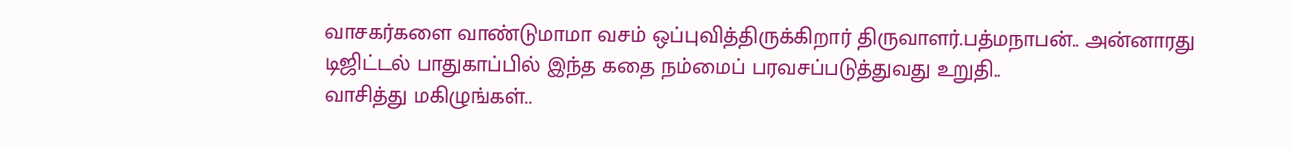வாசகர்களை வாண்டுமாமா வசம் ஒப்புவித்திருக்கிறார் திருவாளர்.பத்மநாபன்.. அன்னாரது டிஜிட்டல் பாதுகாப்பில் இந்த கதை நம்மைப் பரவசப்படுத்துவது உறுதி..
வாசித்து மகிழுங்கள்..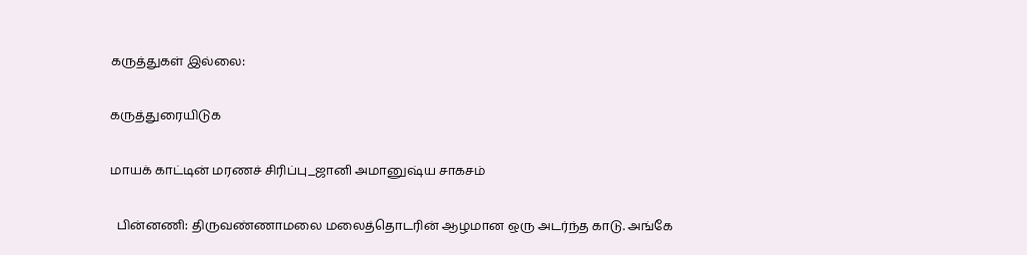கருத்துகள் இல்லை:

கருத்துரையிடுக

மாயக் காட்டின் மரணச் சிரிப்பு_ஜானி அமானுஷ்ய சாகசம்

  பின்னணி: திருவண்ணாமலை மலைத்தொடரின் ஆழமான ஒரு அடர்ந்த காடு. அங்கே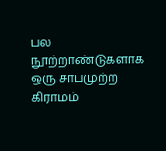பல நூற்றாண்டுகளாக ஒரு சாபமுற்ற கிராமம்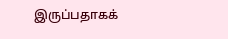இருப்பதாகக்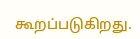கூறப்படுகிறது.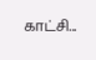காட்சி...